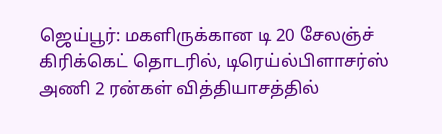ஜெய்பூர்: மகளிருக்கான டி 20 சேலஞ்ச் கிரிக்கெட் தொடரில், டிரெய்ல்பிளாசர்ஸ் அணி 2 ரன்கள் வித்தியாசத்தில்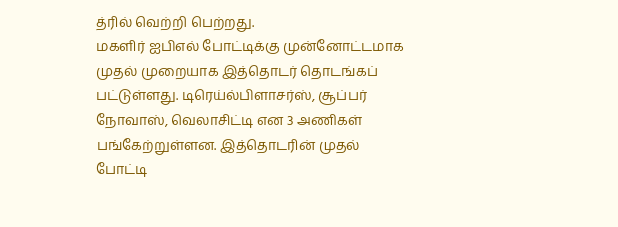த்ரில் வெற்றி பெற்றது.
மகளிர் ஐபிஎல் போட்டிக்கு முன்னோட்டமாக முதல் முறையாக இத்தொடர் தொடங்கப் பட்டுள்ளது. டிரெய்ல்பிளாசர்ஸ், சூப்பர் நோவாஸ், வெலாசிட்டி என 3 அணிகள் பங்கேற்றுள்ளன. இத்தொடரின் முதல் போட்டி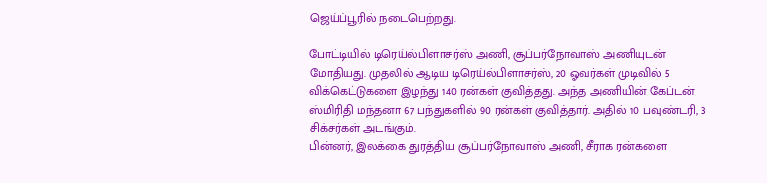ஜெய்ப்பூரில் நடைபெற்றது.

போட்டியில் டிரெய்ல்பிளாசர்ஸ் அணி, சூப்பர்நோவாஸ் அணியுடன் மோதியது. முதலில் ஆடிய டிரெய்ல்பிளாசர்ஸ், 20 ஓவர்கள் முடிவில் 5 விக்கெட்டுகளை இழந்து 140 ரன்கள் குவித்தது. அந்த அணியின் கேப்டன் ஸ்மிரிதி மந்தனா 67 பந்துகளில் 90 ரன்கள் குவித்தார். அதில் 10 பவுண்டரி, 3 சிக்சர்கள் அடங்கும்.
பின்னர், இலக்கை துரத்திய சூப்பர்நோவாஸ் அணி, சீராக ரன்களை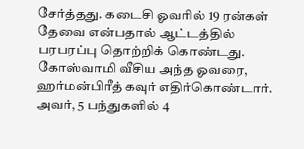சேர்த்தது. கடைசி ஓவரில் 19 ரன்கள் தேவை என்பதால் ஆட்டத்தில் பரபரப்பு தொற்றிக் கொண்டது. கோஸ்வாமி வீசிய அந்த ஓவரை, ஹர்மன்பிரீத் கவுர் எதிர்கொண்டார்.
அவர், 5 பந்துகளில் 4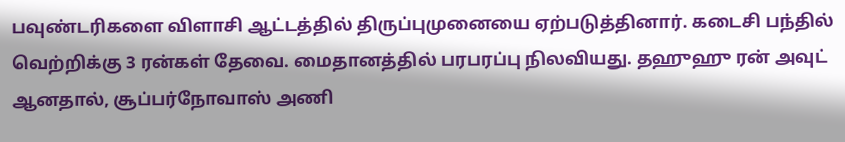பவுண்டரிகளை விளாசி ஆட்டத்தில் திருப்புமுனையை ஏற்படுத்தினார். கடைசி பந்தில் வெற்றிக்கு 3 ரன்கள் தேவை. மைதானத்தில் பரபரப்பு நிலவியது. தஹுஹு ரன் அவுட் ஆனதால், சூப்பர்நோவாஸ் அணி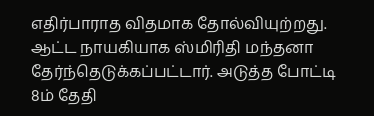எதிர்பாராத விதமாக தோல்வியுற்றது. ஆட்ட நாயகியாக ஸ்மிரிதி மந்தனா தேர்ந்தெடுக்கப்பட்டார். அடுத்த போட்டி 8ம் தேதி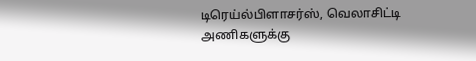டிரெய்ல்பிளாசர்ஸ், வெலாசிட்டி அணிகளுக்கு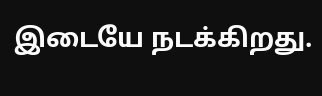இடையே நடக்கிறது.